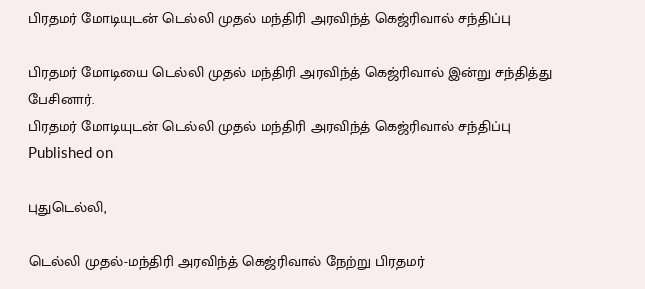பிரதமர் மோடியுடன் டெல்லி முதல் மந்திரி அரவிந்த் கெஜ்ரிவால் சந்திப்பு

பிரதமர் மோடியை டெல்லி முதல் மந்திரி அரவிந்த் கெஜ்ரிவால் இன்று சந்தித்து பேசினார்.
பிரதமர் மோடியுடன் டெல்லி முதல் மந்திரி அரவிந்த் கெஜ்ரிவால் சந்திப்பு
Published on

புதுடெல்லி,

டெல்லி முதல்-மந்திரி அரவிந்த் கெஜ்ரிவால் நேற்று பிரதமர்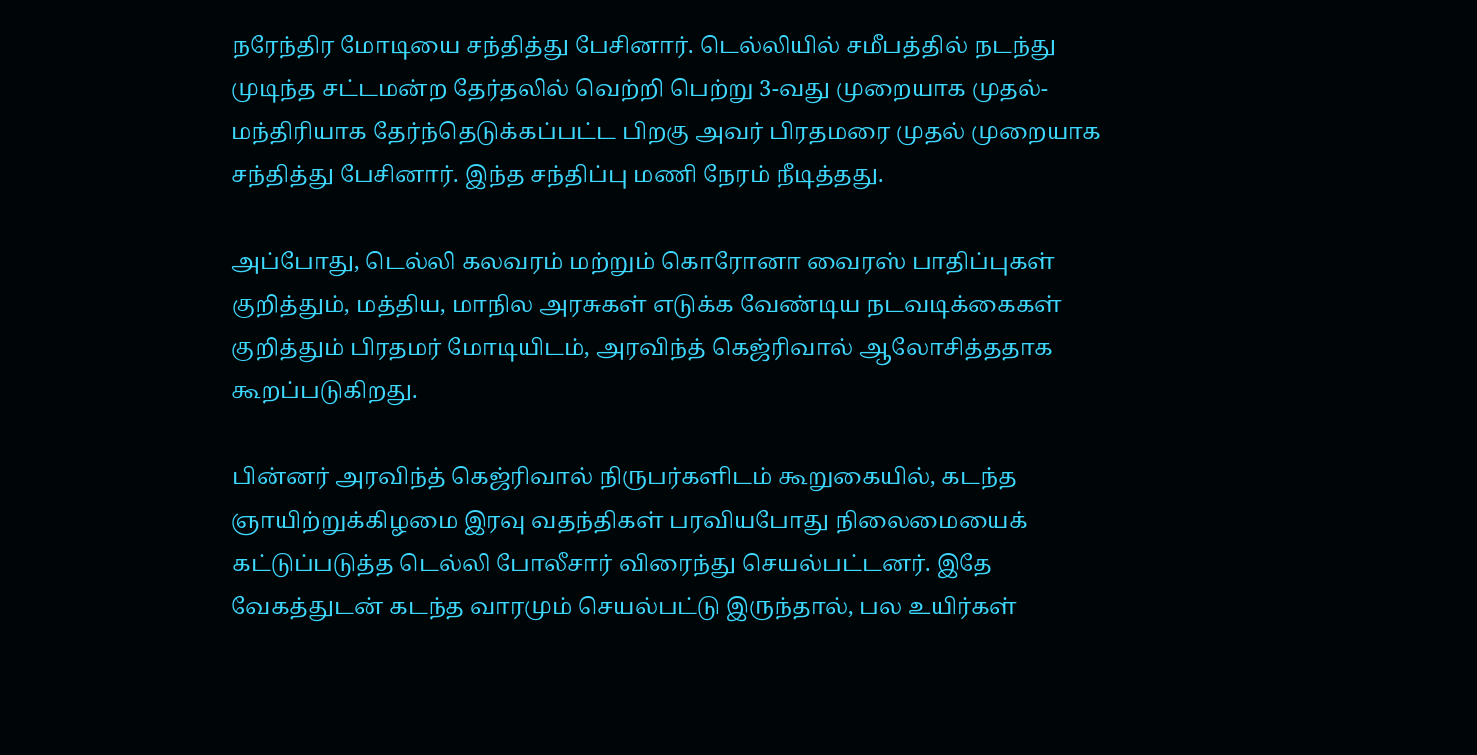நரேந்திர மோடியை சந்தித்து பேசினார். டெல்லியில் சமீபத்தில் நடந்து முடிந்த சட்டமன்ற தேர்தலில் வெற்றி பெற்று 3-வது முறையாக முதல்-மந்திரியாக தேர்ந்தெடுக்கப்பட்ட பிறகு அவர் பிரதமரை முதல் முறையாக சந்தித்து பேசினார். இந்த சந்திப்பு மணி நேரம் நீடித்தது.

அப்போது, டெல்லி கலவரம் மற்றும் கொரோனா வைரஸ் பாதிப்புகள் குறித்தும், மத்திய, மாநில அரசுகள் எடுக்க வேண்டிய நடவடிக்கைகள் குறித்தும் பிரதமர் மோடியிடம், அரவிந்த் கெஜ்ரிவால் ஆலோசித்ததாக கூறப்படுகிறது.

பின்னர் அரவிந்த் கெஜ்ரிவால் நிருபர்களிடம் கூறுகையில், கடந்த ஞாயிற்றுக்கிழமை இரவு வதந்திகள் பரவியபோது நிலைமையைக் கட்டுப்படுத்த டெல்லி போலீசார் விரைந்து செயல்பட்டனர். இதே வேகத்துடன் கடந்த வாரமும் செயல்பட்டு இருந்தால், பல உயிர்கள்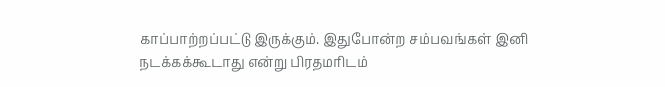காப்பாற்றப்பட்டு இருக்கும். இதுபோன்ற சம்பவங்கள் இனி நடக்கக்கூடாது என்று பிரதமரிடம்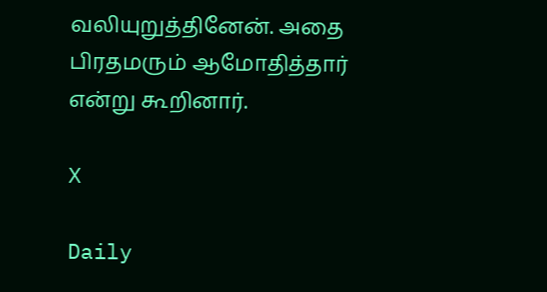வலியுறுத்தினேன். அதை பிரதமரும் ஆமோதித்தார் என்று கூறினார்.

X

Daily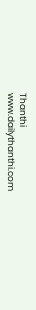Thanthi
www.dailythanthi.com